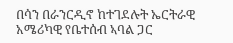በሳን በራንርዲኖ ከተገደሉት ኤርትራዊ አሜሪካዊ የቤተሰብ ኣባል ጋር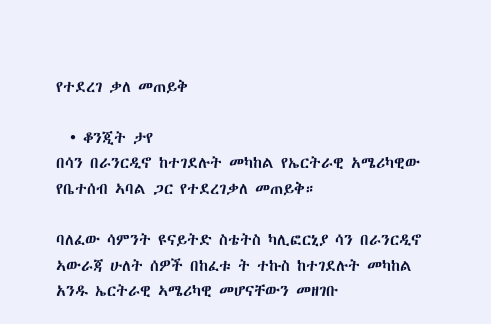የተደረገ ቃለ መጠይቅ

  • ቆንጂት ታየ
በሳን በራንርዲኖ ከተገደሉት መካከል የኤርትራዊ አሜሪካዊው የቤተሰብ ኣባል ጋር የተደረገቃለ መጠይቅ።

ባለፈው ሳምንት ዩናይትድ ስቴትስ ካሊፎርኒያ ሳን በራንርዲኖ ኣውራጃ ሁለት ሰዎች በከፈቱ ት ተኩስ ከተገደሉት መካከል አንዱ ኤርትራዊ ኣሜሪካዊ መሆናቸውን መዘገቡ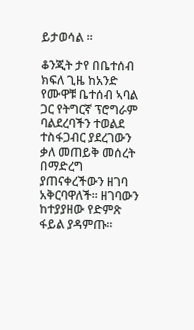ይታወሳል ።

ቆንጂት ታየ በቤተሰብ ክፍለ ጊዜ ከአንድ የሙዋቹ ቤተሰብ ኣባል ጋር የትግርኛ ፕሮግራም ባልደረባችን ተወልደ ተስፋጋብር ያደረገውን ቃለ መጠይቅ መሰረት በማድረግ ያጠናቀረችውን ዘገባ አቅርባዋለች። ዘገባውን ከተያያዘው የድምጽ ፋይል ያዳምጡ።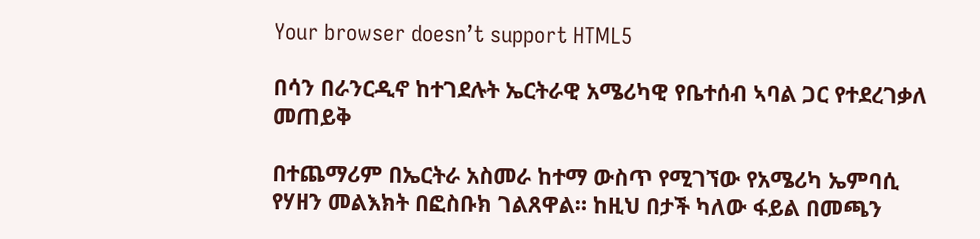Your browser doesn’t support HTML5

በሳን በራንርዲኖ ከተገደሉት ኤርትራዊ አሜሪካዊ የቤተሰብ ኣባል ጋር የተደረገቃለ መጠይቅ

በተጨማሪም በኤርትራ አስመራ ከተማ ውስጥ የሚገኘው የአሜሪካ ኤምባሲ የሃዘን መልእክት በፎስቡክ ገልጸዋል። ከዚህ በታች ካለው ፋይል በመጫን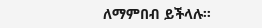ለማምበብ ይችላሉ።